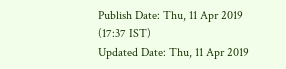Publish Date: Thu, 11 Apr 2019 (17:37 IST)
Updated Date: Thu, 11 Apr 2019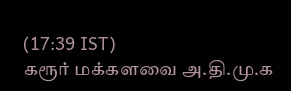(17:39 IST)
கரூர் மக்களவை அ.தி.மு.க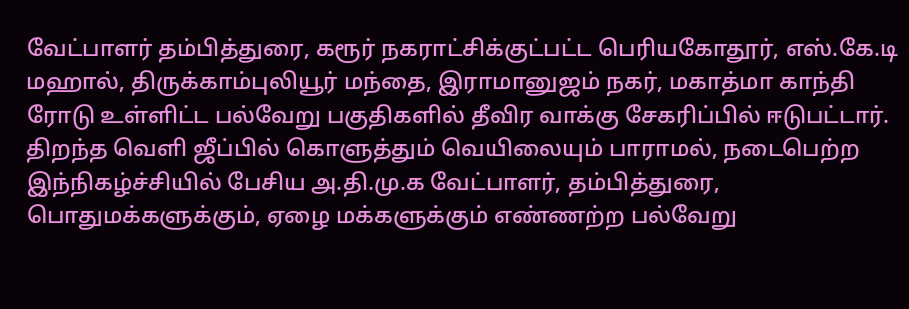வேட்பாளர் தம்பித்துரை, கரூர் நகராட்சிக்குட்பட்ட பெரியகோதூர், எஸ்.கே.டி மஹால், திருக்காம்புலியூர் மந்தை, இராமானுஜம் நகர், மகாத்மா காந்தி ரோடு உள்ளிட்ட பல்வேறு பகுதிகளில் தீவிர வாக்கு சேகரிப்பில் ஈடுபட்டார்.
திறந்த வெளி ஜீப்பில் கொளுத்தும் வெயிலையும் பாராமல், நடைபெற்ற இந்நிகழ்ச்சியில் பேசிய அ.தி.மு.க வேட்பாளர், தம்பித்துரை, பொதுமக்களுக்கும், ஏழை மக்களுக்கும் எண்ணற்ற பல்வேறு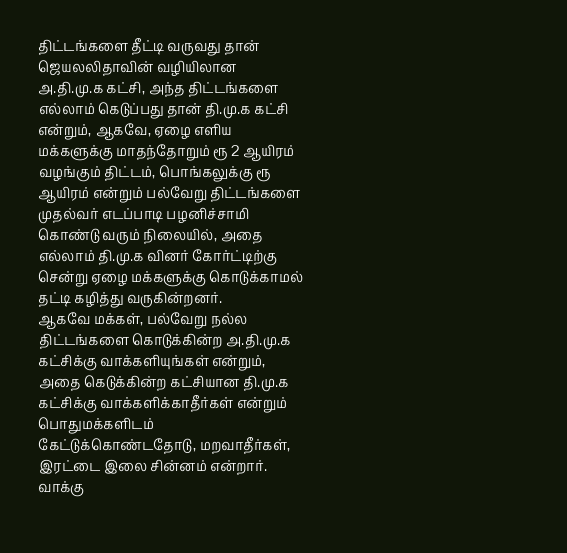திட்டங்களை தீட்டி வருவது தான் ஜெயலலிதாவின் வழியிலான அ.தி.மு.க கட்சி, அந்த திட்டங்களை எல்லாம் கெடுப்பது தான் தி.மு.க கட்சி என்றும், ஆகவே, ஏழை எளிய மக்களுக்கு மாதந்தோறும் ரூ 2 ஆயிரம் வழங்கும் திட்டம், பொங்கலுக்கு ரூ ஆயிரம் என்றும் பல்வேறு திட்டங்களை முதல்வர் எடப்பாடி பழனிச்சாமி கொண்டு வரும் நிலையில், அதை எல்லாம் தி.மு.க வினர் கோர்ட்டிற்கு சென்று ஏழை மக்களுக்கு கொடுக்காமல் தட்டி கழித்து வருகின்றனர்.
ஆகவே மக்கள், பல்வேறு நல்ல திட்டங்களை கொடுக்கின்ற அ.தி.மு.க கட்சிக்கு வாக்களியுங்கள் என்றும், அதை கெடுக்கின்ற கட்சியான தி.மு.க கட்சிக்கு வாக்களிக்காதீர்கள் என்றும் பொதுமக்களிடம் கேட்டுக்கொண்டதோடு, மறவாதீர்கள், இரட்டை இலை சின்னம் என்றார்.
வாக்கு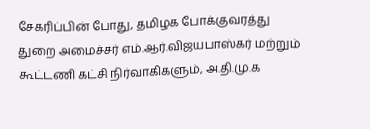சேகரிப்பின் போது, தமிழக போக்குவரத்து துறை அமைச்சர் எம்.ஆர்.விஜயபாஸ்கர் மற்றும் கூட்டணி கட்சி நிர்வாகிகளும், அ.தி.மு.க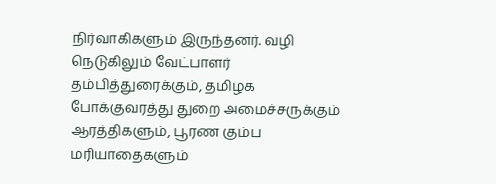நிர்வாகிகளும் இருந்தனர். வழி நெடுகிலும் வேட்பாளர் தம்பித்துரைக்கும், தமிழக போக்குவரத்து துறை அமைச்சருக்கும் ஆரத்திகளும், பூரண கும்ப மரியாதைகளும்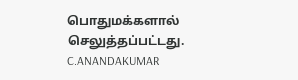பொதுமக்களால் செலுத்தப்பட்டது.
C.ANANDAKUMAR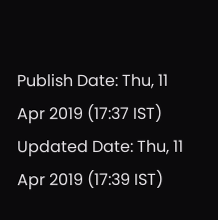Publish Date: Thu, 11 Apr 2019 (17:37 IST)
Updated Date: Thu, 11 Apr 2019 (17:39 IST)